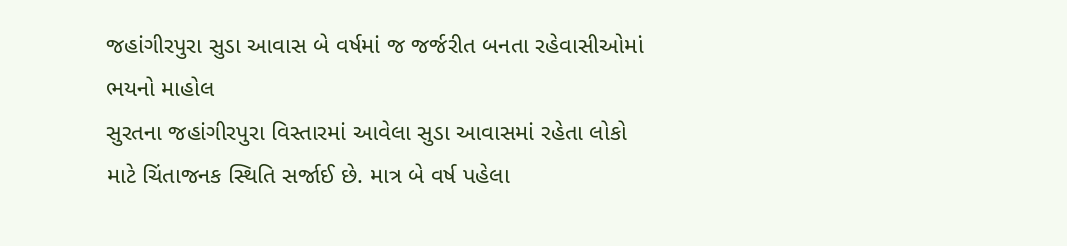જહાંગીરપુરા સુડા આવાસ બે વર્ષમાં જ જર્જરીત બનતા રહેવાસીઓમાં ભયનો માહોલ
સુરતના જહાંગીરપુરા વિસ્તારમાં આવેલા સુડા આવાસમાં રહેતા લોકો માટે ચિંતાજનક સ્થિતિ સર્જાઈ છે. માત્ર બે વર્ષ પહેલા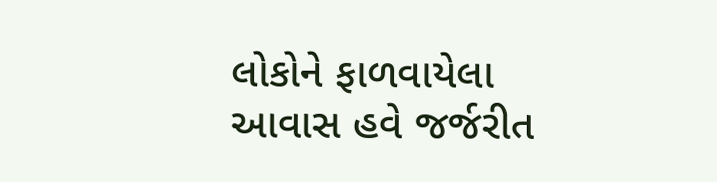લોકોને ફાળવાયેલા આવાસ હવે જર્જરીત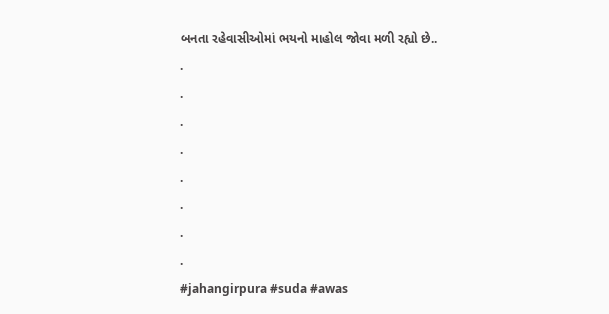બનતા રહેવાસીઓમાં ભયનો માહોલ જોવા મળી રહ્યો છે..
.
.
.
.
.
.
.
.
#jahangirpura #suda #awas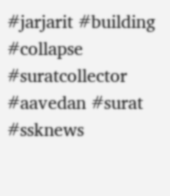#jarjarit #building #collapse #suratcollector #aavedan #surat #ssknews